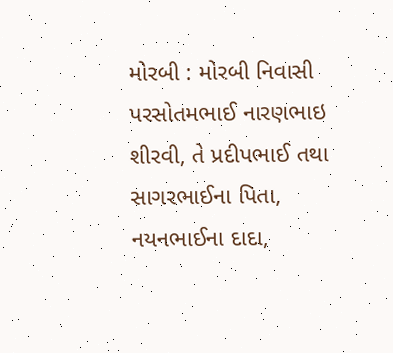મોરબી : મોરબી નિવાસી પરસોતમભાઈ નારણભાઇ શીરવી, તે પ્રદીપભાઈ તથા સાગરભાઈના પિતા, નયનભાઈના દાદા,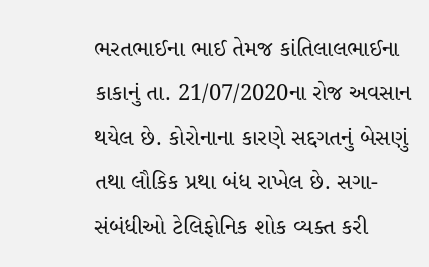ભરતભાઈના ભાઈ તેમજ કાંતિલાલભાઈના કાકાનું તા. 21/07/2020ના રોજ અવસાન થયેલ છે. કોરોનાના કારણે સદ્દગતનું બેસણું તથા લૌકિક પ્રથા બંધ રાખેલ છે. સગા-સંબંધીઓ ટેલિફોનિક શોક વ્યક્ત કરી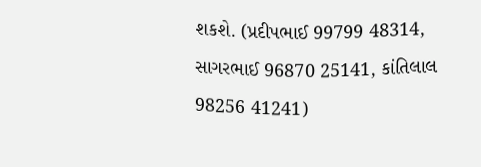શકશે. (પ્રદીપભાઈ 99799 48314, સાગરભાઈ 96870 25141, કાંતિલાલ 98256 41241)